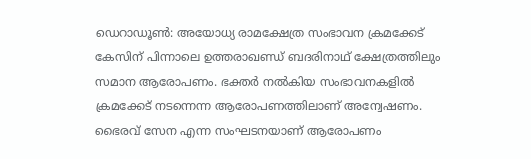ഡെറാഡൂൺ: അയോധ്യ രാമക്ഷേത്ര സംഭാവന ക്രമക്കേട് കേസിന് പിന്നാലെ ഉത്തരാഖണ്ഡ് ബദരിനാഥ് ക്ഷേത്രത്തിലും സമാന ആരോപണം. ഭക്തർ നൽകിയ സംഭാവനകളിൽ ക്രമക്കേട് നടന്നെന്ന ആരോപണത്തിലാണ് അന്വേഷണം. ഭൈരവ് സേന എന്ന സംഘടനയാണ് ആരോപണം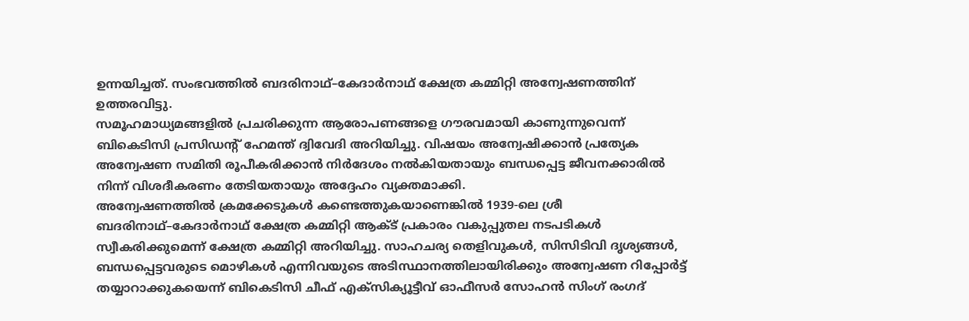ഉന്നയിച്ചത്. സംഭവത്തിൽ ബദരിനാഥ്–കേദാർനാഥ് ക്ഷേത്ര കമ്മിറ്റി അന്വേഷണത്തിന് ഉത്തരവിട്ടു.
സമൂഹമാധ്യമങ്ങളിൽ പ്രചരിക്കുന്ന ആരോപണങ്ങളെ ഗൗരവമായി കാണുന്നുവെന്ന് ബികെടിസി പ്രസിഡന്റ് ഹേമന്ത് ദ്വിവേദി അറിയിച്ചു. വിഷയം അന്വേഷിക്കാൻ പ്രത്യേക അന്വേഷണ സമിതി രൂപീകരിക്കാൻ നിർദേശം നൽകിയതായും ബന്ധപ്പെട്ട ജീവനക്കാരിൽ നിന്ന് വിശദീകരണം തേടിയതായും അദ്ദേഹം വ്യക്തമാക്കി.
അന്വേഷണത്തിൽ ക്രമക്കേടുകൾ കണ്ടെത്തുകയാണെങ്കിൽ 1939-ലെ ശ്രീ ബദരിനാഥ്–കേദാർനാഥ് ക്ഷേത്ര കമ്മിറ്റി ആക്ട് പ്രകാരം വകുപ്പുതല നടപടികൾ സ്വീകരിക്കുമെന്ന് ക്ഷേത്ര കമ്മിറ്റി അറിയിച്ചു. സാഹചര്യ തെളിവുകൾ, സിസിടിവി ദൃശ്യങ്ങൾ, ബന്ധപ്പെട്ടവരുടെ മൊഴികൾ എന്നിവയുടെ അടിസ്ഥാനത്തിലായിരിക്കും അന്വേഷണ റിപ്പോർട്ട് തയ്യാറാക്കുകയെന്ന് ബികെടിസി ചീഫ് എക്സിക്യൂട്ടീവ് ഓഫീസർ സോഹൻ സിംഗ് രംഗദ്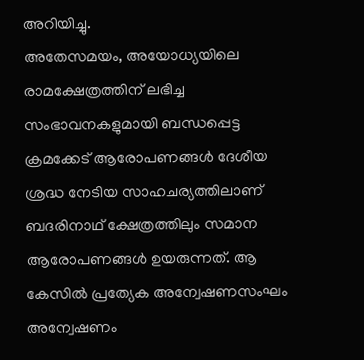അറിയിച്ചു.
അതേസമയം, അയോധ്യയിലെ രാമക്ഷേത്രത്തിന് ലഭിച്ച സംഭാവനകളുമായി ബന്ധപ്പെട്ട ക്രമക്കേട് ആരോപണങ്ങൾ ദേശീയ ശ്രദ്ധ നേടിയ സാഹചര്യത്തിലാണ് ബദരിനാഥ് ക്ഷേത്രത്തിലും സമാന ആരോപണങ്ങൾ ഉയരുന്നത്. ആ കേസിൽ പ്രത്യേക അന്വേഷണസംഘം അന്വേഷണം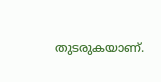തുടരുകയാണ്.